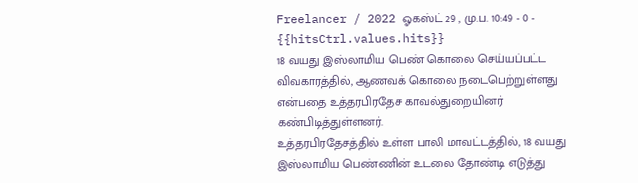Freelancer / 2022 ஓகஸ்ட் 29 , மு.ப. 10:49 - 0 - {{hitsCtrl.values.hits}}
18 வயது இஸ்லாமிய பெண் கொலை செய்யப்பட்ட விவகாரத்தில், ஆணவக் கொலை நடைபெற்றுள்ளது என்பதை உத்தரபிரதேச காவல்துறையினர் கண்பிடித்துள்ளனர்.
உத்தரபிரதேசத்தில் உள்ள பாலி மாவட்டத்தில், 18 வயது இஸ்லாமிய பெண்ணின் உடலை தோண்டி எடுத்து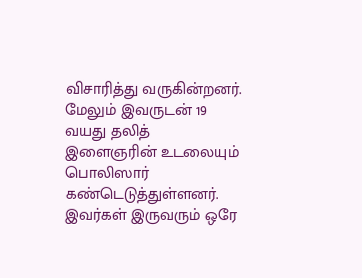விசாரித்து வருகின்றனர். மேலும் இவருடன் 19 வயது தலித் இளைஞரின் உடலையும் பொலிஸார் கண்டெடுத்துள்ளனர். இவர்கள் இருவரும் ஒரே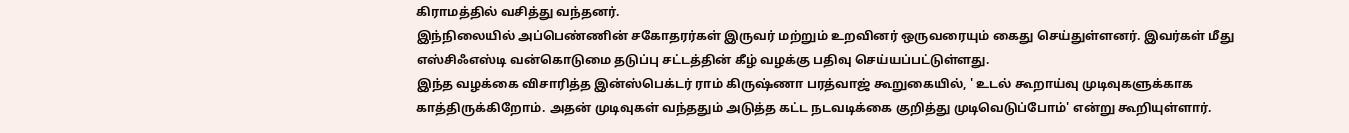கிராமத்தில் வசித்து வந்தனர்.
இந்நிலையில் அப்பெண்ணின் சகோதரர்கள் இருவர் மற்றும் உறவினர் ஒருவரையும் கைது செய்துள்ளனர். இவர்கள் மீது எஸ்சிஃஎஸ்டி வன்கொடுமை தடுப்பு சட்டத்தின் கீழ் வழக்கு பதிவு செய்யப்பட்டுள்ளது.
இந்த வழக்கை விசாரித்த இன்ஸ்பெக்டர் ராம் கிருஷ்ணா பரத்வாஜ் கூறுகையில், ' உடல் கூறாய்வு முடிவுகளுக்காக காத்திருக்கிறோம். அதன் முடிவுகள் வந்ததும் அடுத்த கட்ட நடவடிக்கை குறித்து முடிவெடுப்போம்' என்று கூறியுள்ளார்.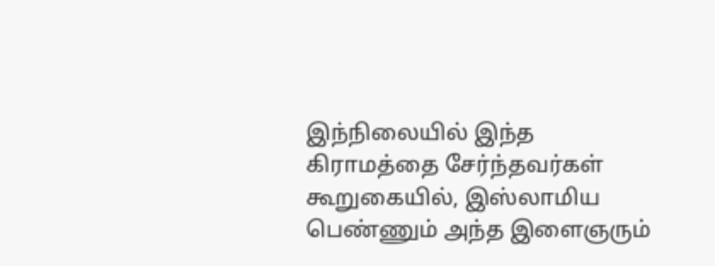இந்நிலையில் இந்த கிராமத்தை சேர்ந்தவர்கள் கூறுகையில், இஸ்லாமிய பெண்ணும் அந்த இளைஞரும்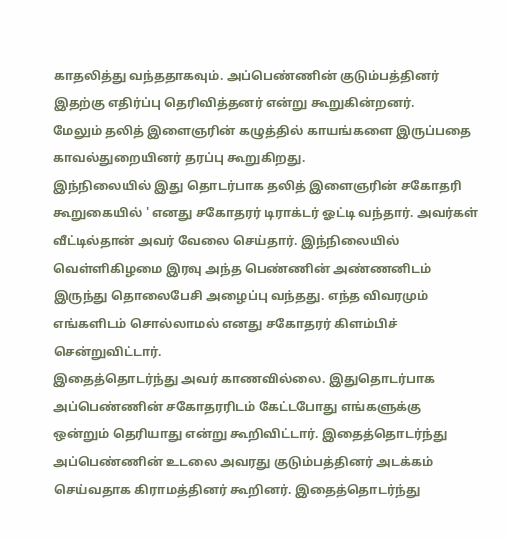காதலித்து வந்ததாகவும். அப்பெண்ணின் குடும்பத்தினர் இதற்கு எதிர்ப்பு தெரிவித்தனர் என்று கூறுகின்றனர்.
மேலும் தலித் இளைஞரின் கழுத்தில் காயங்களை இருப்பதை காவல்துறையினர் தரப்பு கூறுகிறது.
இந்நிலையில் இது தொடர்பாக தலித் இளைஞரின் சகோதரி கூறுகையில் ' எனது சகோதரர் டிராக்டர் ஓட்டி வந்தார். அவர்கள் வீட்டில்தான் அவர் வேலை செய்தார். இந்நிலையில் வெள்ளிகிழமை இரவு அந்த பெண்ணின் அண்ணனிடம் இருந்து தொலைபேசி அழைப்பு வந்தது. எந்த விவரமும் எங்களிடம் சொல்லாமல் எனது சகோதரர் கிளம்பிச் சென்றுவிட்டார்.
இதைத்தொடர்ந்து அவர் காணவில்லை. இதுதொடர்பாக அப்பெண்ணின் சகோதரரிடம் கேட்டபோது எங்களுக்கு ஒன்றும் தெரியாது என்று கூறிவிட்டார். இதைத்தொடர்ந்து அப்பெண்ணின் உடலை அவரது குடும்பத்தினர் அடக்கம் செய்வதாக கிராமத்தினர் கூறினர். இதைத்தொடர்ந்து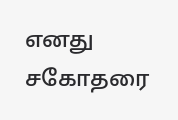எனது சகோதரை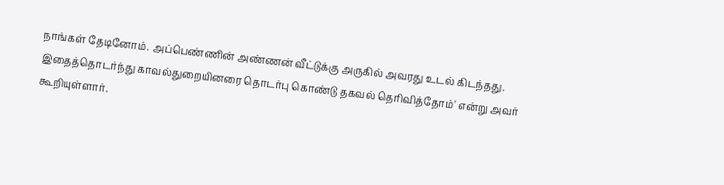நாங்கள் தேடினோம். அப்பெண்ணின் அண்ணன் வீட்டுக்கு அருகில் அவரது உடல் கிடந்தது. இதைத்தொடர்ந்து காவல்துறையினரை தொடர்பு கொண்டு தகவல் தெரிவித்தோம்' என்று அவர் கூறியுள்ளார்.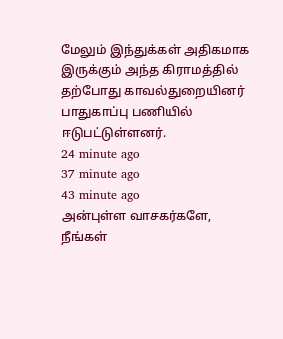மேலும் இந்துக்கள் அதிகமாக இருக்கும் அந்த கிராமத்தில் தற்போது காவல்துறையினர் பாதுகாப்பு பணியில் ஈடுபட்டுள்ளனர்.
24 minute ago
37 minute ago
43 minute ago
அன்புள்ள வாசகர்களே,
நீங்கள்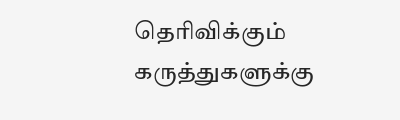தெரிவிக்கும் கருத்துகளுக்கு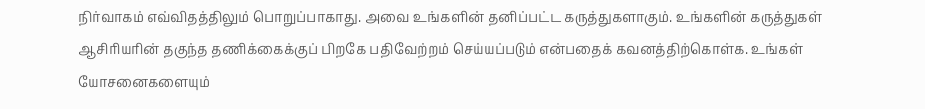நிர்வாகம் எவ்விதத்திலும் பொறுப்பாகாது. அவை உங்களின் தனிப்பட்ட கருத்துகளாகும். உங்களின் கருத்துகள் ஆசிரியரின் தகுந்த தணிக்கைக்குப் பிறகே பதிவேற்றம் செய்யப்படும் என்பதைக் கவனத்திற்கொள்க. உங்கள் யோசனைகளையும்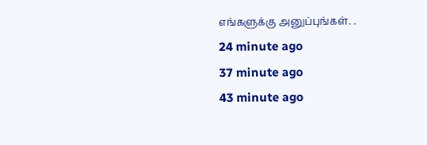எங்களுக்கு அனுப்புங்கள். .
24 minute ago
37 minute ago
43 minute ago